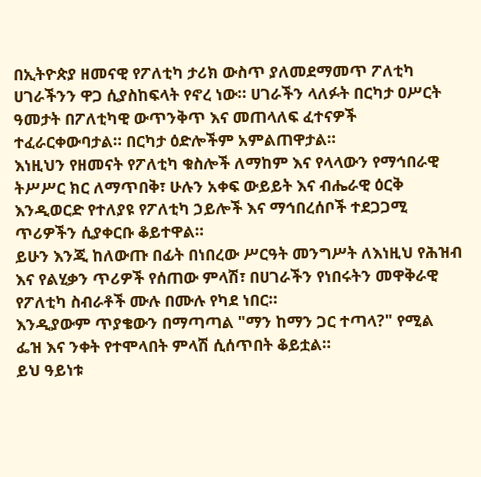በኢትዮጵያ ዘመናዊ የፖለቲካ ታሪክ ውስጥ ያለመደማመጥ ፖለቲካ ሀገራችንን ዋጋ ሲያስከፍላት የኖረ ነው። ሀገራችን ላለፉት በርካታ ዐሥርት ዓመታት በፖለቲካዊ ውጥንቅጥ እና መጠላለፍ ፈተናዎች ተፈራርቀውባታል። በርካታ ዕድሎችም አምልጠዋታል።
እነዚህን የዘመናት የፖለቲካ ቁስሎች ለማከም እና የላላውን የማኅበራዊ ትሥሥር ክር ለማጥበቅ፣ ሁሉን አቀፍ ውይይት እና ብሔራዊ ዕርቅ እንዲወርድ የተለያዩ የፖለቲካ ኃይሎች እና ማኅበረሰቦች ተደጋጋሚ ጥሪዎችን ሲያቀርቡ ቆይተዋል።
ይሁን እንጂ ከለውጡ በፊት በነበረው ሥርዓት መንግሥት ለእነዚህ የሕዝብ እና የልሂቃን ጥሪዎች የሰጠው ምላሽ፣ በሀገራችን የነበሩትን መዋቅራዊ የፖለቲካ ስብራቶች ሙሉ በሙሉ የካደ ነበር።
እንዲያውም ጥያቄውን በማጣጣል "ማን ከማን ጋር ተጣላ?" የሚል ፌዝ እና ንቀት የተሞላበት ምላሽ ሲሰጥበት ቆይቷል።
ይህ ዓይነቱ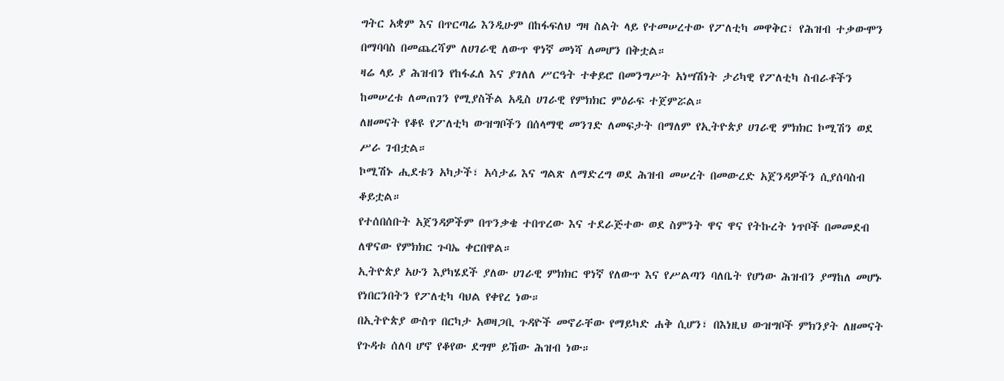ግትር አቋም እና በጥርጣሬ እንዲሁም በከፋፍለህ ግዛ ስልት ላይ የተመሠረተው የፖለቲካ መዋቅር፣ የሕዝብ ተቃውሞን በማባባስ በመጨረሻም ለሀገራዊ ለውጥ ዋነኛ መነሻ ለመሆን በቅቷል።
ዛሬ ላይ ያ ሕዝብን የከፋፈለ እና ያገለለ ሥርዓት ተቀይሮ በመንግሥት አነሣሽነት ታሪካዊ የፖለቲካ ስብራቶችን ከመሠረቱ ለመጠገን የሚያስችል አዲስ ሀገራዊ የምክክር ምዕራፍ ተጀምሯል።
ለዘመናት የቆዩ የፖለቲካ ውዝግቦችን በሰላማዊ መንገድ ለመፍታት በማለም የኢትዮጵያ ሀገራዊ ምክክር ኮሚሽን ወደ ሥራ ገብቷል።
ኮሚሽኑ ሒደቱን አካታች፣ አሳታፊ እና ግልጽ ለማድረግ ወደ ሕዝብ መሠረት በመውረድ አጀንዳዎችን ሲያሰባስብ ቆይቷል።
የተሰበሰቡት አጀንዳዎችም በጥንቃቄ ተበጥረው እና ተደራጅተው ወደ ስምንት ዋና ዋና የትኩረት ነጥቦች በመመደብ ለዋናው የምክክር ጉባኤ ቀርበዋል።
ኢትዮጵያ አሁን እያካሄደች ያለው ሀገራዊ ምክክር ዋነኛ የለውጥ እና የሥልጣን ባለቤት የሆነው ሕዝብን ያማከለ መሆኑ የነበርንበትን የፖለቲካ ባህል የቀየረ ነው።
በኢትዮጵያ ውስጥ በርካታ አወዛጋቢ ጉዳዮች መኖራቸው የማይካድ ሐቅ ሲሆን፣ በእነዚህ ውዝግቦች ምክንያት ለዘመናት የጉዳቱ ሰለባ ሆኖ የቆየው ደግሞ ይኸው ሕዝብ ነው።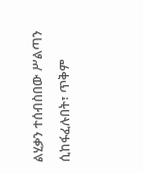ልሂቃን ተሰብስበው ሥልጣን ሲከፋፈሉበት፣ ጥቅም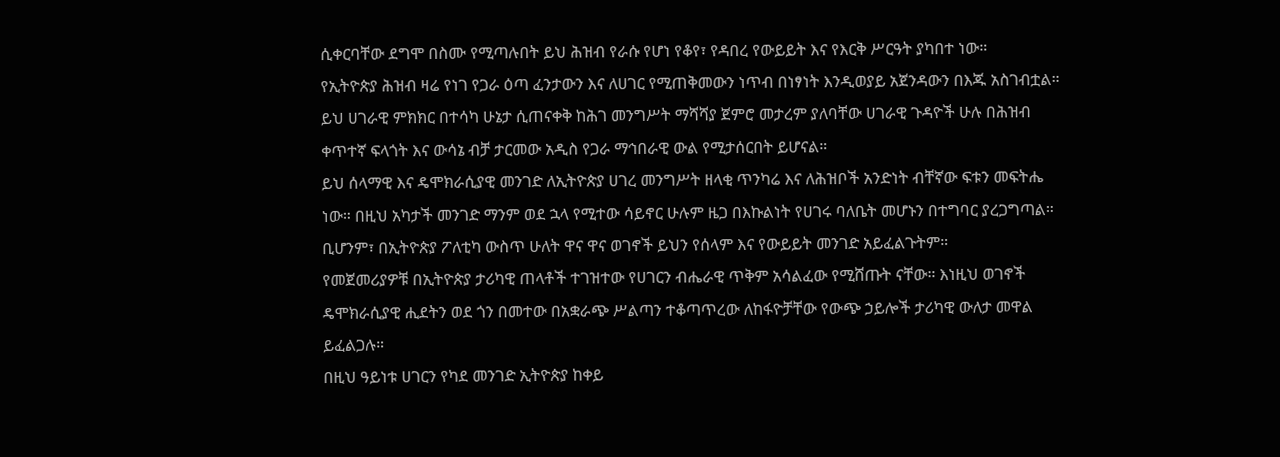ሲቀርባቸው ደግሞ በስሙ የሚጣሉበት ይህ ሕዝብ የራሱ የሆነ የቆየ፣ የዳበረ የውይይት እና የእርቅ ሥርዓት ያካበተ ነው።
የኢትዮጵያ ሕዝብ ዛሬ የነገ የጋራ ዕጣ ፈንታውን እና ለሀገር የሚጠቅመውን ነጥብ በነፃነት እንዲወያይ አጀንዳውን በእጁ አስገብቷል።
ይህ ሀገራዊ ምክክር በተሳካ ሁኔታ ሲጠናቀቅ ከሕገ መንግሥት ማሻሻያ ጀምሮ መታረም ያለባቸው ሀገራዊ ጉዳዮች ሁሉ በሕዝብ ቀጥተኛ ፍላጎት እና ውሳኔ ብቻ ታርመው አዲስ የጋራ ማኅበራዊ ውል የሚታሰርበት ይሆናል።
ይህ ሰላማዊ እና ዴሞክራሲያዊ መንገድ ለኢትዮጵያ ሀገረ መንግሥት ዘላቂ ጥንካሬ እና ለሕዝቦች አንድነት ብቸኛው ፍቱን መፍትሔ ነው። በዚህ አካታች መንገድ ማንም ወደ ኋላ የሚተው ሳይኖር ሁሉም ዜጋ በእኩልነት የሀገሩ ባለቤት መሆኑን በተግባር ያረጋግጣል።
ቢሆንም፣ በኢትዮጵያ ፖለቲካ ውስጥ ሁለት ዋና ዋና ወገኖች ይህን የሰላም እና የውይይት መንገድ አይፈልጉትም።
የመጀመሪያዎቹ በኢትዮጵያ ታሪካዊ ጠላቶች ተገዝተው የሀገርን ብሔራዊ ጥቅም አሳልፈው የሚሸጡት ናቸው። እነዚህ ወገኖች ዴሞክራሲያዊ ሒደትን ወደ ጎን በመተው በአቋራጭ ሥልጣን ተቆጣጥረው ለከፋዮቻቸው የውጭ ኃይሎች ታሪካዊ ውለታ መዋል ይፈልጋሉ።
በዚህ ዓይነቱ ሀገርን የካደ መንገድ ኢትዮጵያ ከቀይ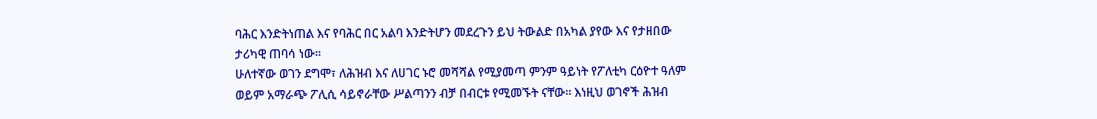ባሕር እንድትነጠል እና የባሕር በር አልባ እንድትሆን መደረጉን ይህ ትውልድ በአካል ያየው እና የታዘበው ታሪካዊ ጠባሳ ነው።
ሁለተኛው ወገን ደግሞ፣ ለሕዝብ እና ለሀገር ኑሮ መሻሻል የሚያመጣ ምንም ዓይነት የፖለቲካ ርዕዮተ ዓለም ወይም አማራጭ ፖሊሲ ሳይኖራቸው ሥልጣንን ብቻ በብርቱ የሚመኙት ናቸው። እነዚህ ወገኖች ሕዝብ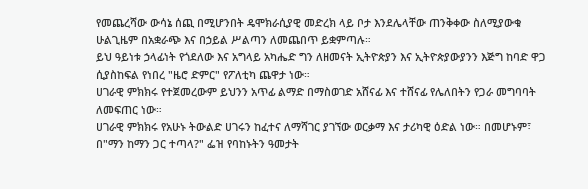የመጨረሻው ውሳኔ ሰጪ በሚሆንበት ዴሞክራሲያዊ መድረክ ላይ ቦታ እንደሌላቸው ጠንቅቀው ስለሚያውቁ ሁልጊዜም በአቋራጭ እና በኃይል ሥልጣን ለመጨበጥ ይቋምጣሉ።
ይህ ዓይነቱ ኃላፊነት የጎደለው እና አግላይ አካሔድ ግን ለዘመናት ኢትዮጵያን እና ኢትዮጵያውያንን እጅግ ከባድ ዋጋ ሲያስከፍል የነበረ "ዜሮ ድምር" የፖለቲካ ጨዋታ ነው።
ሀገራዊ ምክክሩ የተጀመረውም ይህንን አጥፊ ልማድ በማስወገድ አሸናፊ እና ተሸናፊ የሌለበትን የጋራ መግባባት ለመፍጠር ነው።
ሀገራዊ ምክክሩ የአሁኑ ትውልድ ሀገሩን ከፈተና ለማሻገር ያገኘው ወርቃማ እና ታሪካዊ ዕድል ነው። በመሆኑም፣ በ"ማን ከማን ጋር ተጣላ?" ፌዝ የባከኑትን ዓመታት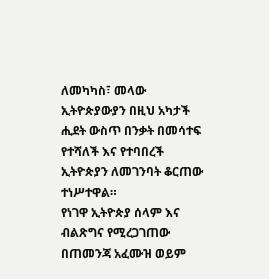ለመካካስ፣ መላው ኢትዮጵያውያን በዚህ አካታች ሒደት ውስጥ በንቃት በመሳተፍ የተሻለች እና የተባበረች ኢትዮጵያን ለመገንባት ቆርጠው ተነሥተዋል።
የነገዋ ኢትዮጵያ ሰላም እና ብልጽግና የሚረጋገጠው በጠመንጃ አፈሙዝ ወይም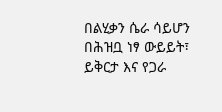በልሂቃን ሴራ ሳይሆን በሕዝቧ ነፃ ውይይት፣ ይቅርታ እና የጋራ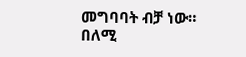መግባባት ብቻ ነው።
በለሚ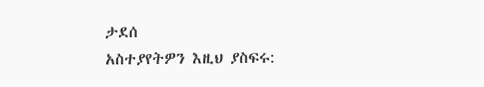ታደሰ
አስተያየትዎን እዚህ ያስፍሩ: